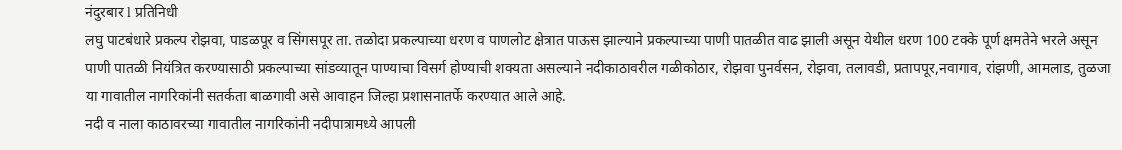नंदुरबार l प्रतिनिधी
लघु पाटबंधारे प्रकल्प रोझवा, पाडळपूर व सिंगसपूर ता. तळोदा प्रकल्पाच्या धरण व पाणलोट क्षेत्रात पाऊस झाल्याने प्रकल्पाच्या पाणी पातळीत वाढ झाली असून येथील धरण 100 टक्के पूर्ण क्षमतेने भरले असून पाणी पातळी नियंत्रित करण्यासाठी प्रकल्पाच्या सांडव्यातून पाण्याचा विसर्ग होण्याची शक्यता असल्याने नदीकाठावरील गळीकोठार, रोझवा पुनर्वसन, रोझवा, तलावडी, प्रतापपूर,नवागाव, रांझणी, आमलाड, तुळजा या गावातील नागरिकांनी सतर्कता बाळगावी असे आवाहन जिल्हा प्रशासनातर्फे करण्यात आले आहे.
नदी व नाला काठावरच्या गावातील नागरिकांनी नदीपात्रामध्ये आपली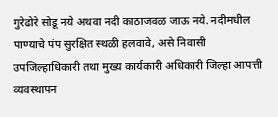गुरेढोरे सोडू नये अथवा नदी काठाजवळ जाऊ नये. नदीमधील पाण्याचे पंप सुरक्षित स्थळी हलवावे, असे निवासी उपजिल्हाधिकारी तथा मुख्य कार्यकारी अधिकारी जिल्हा आपत्ती व्यवस्थापन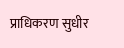प्राधिकरण सुधीर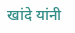खांदे यांनी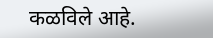कळविले आहे.